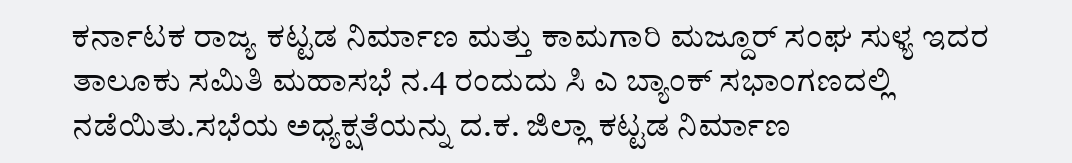ಕರ್ನಾಟಕ ರಾಜ್ಯ ಕಟ್ಟಡ ನಿರ್ಮಾಣ ಮತ್ತು ಕಾಮಗಾರಿ ಮಜ್ದೂರ್ ಸಂಘ ಸುಳ್ಯ ಇದರ ತಾಲೂಕು ಸಮಿತಿ ಮಹಾಸಭೆ ನ.4 ರಂದುದು ಸಿ ಎ ಬ್ಯಾಂಕ್ ಸಭಾಂಗಣದಲ್ಲಿ ನಡೆಯಿತು.ಸಭೆಯ ಅಧ್ಯಕ್ಷತೆಯನ್ನು ದ.ಕ. ಜಿಲ್ಲಾ ಕಟ್ಟಡ ನಿರ್ಮಾಣ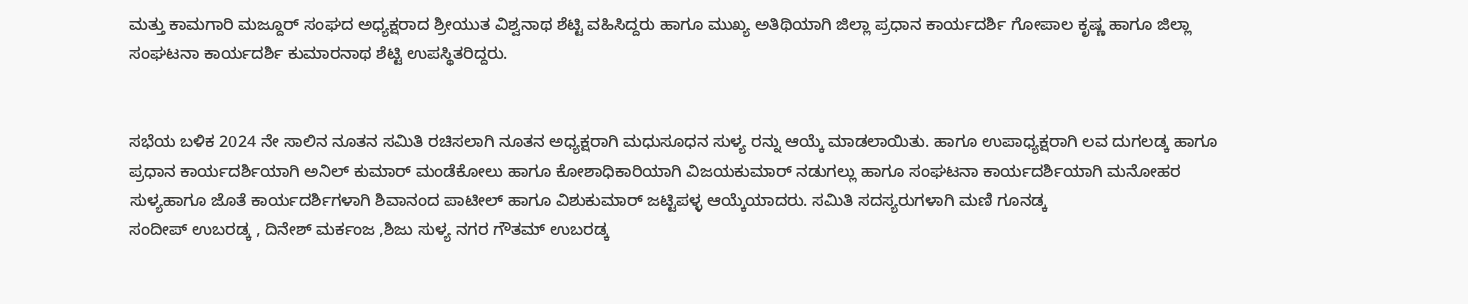ಮತ್ತು ಕಾಮಗಾರಿ ಮಜ್ದೂರ್ ಸಂಘದ ಅಧ್ಯಕ್ಷರಾದ ಶ್ರೀಯುತ ವಿಶ್ವನಾಥ ಶೆಟ್ಟಿ ವಹಿಸಿದ್ದರು ಹಾಗೂ ಮುಖ್ಯ ಅತಿಥಿಯಾಗಿ ಜಿಲ್ಲಾ ಪ್ರಧಾನ ಕಾರ್ಯದರ್ಶಿ ಗೋಪಾಲ ಕೃಷ್ಣ ಹಾಗೂ ಜಿಲ್ಲಾ ಸಂಘಟನಾ ಕಾರ್ಯದರ್ಶಿ ಕುಮಾರನಾಥ ಶೆಟ್ಟಿ ಉಪಸ್ಥಿತರಿದ್ದರು.


ಸಭೆಯ ಬಳಿಕ 2024 ನೇ ಸಾಲಿನ ನೂತನ ಸಮಿತಿ ರಚಿಸಲಾಗಿ ನೂತನ ಅಧ್ಯಕ್ಷರಾಗಿ ಮಧುಸೂಧನ ಸುಳ್ಯ ರನ್ನು ಆಯ್ಕೆ ಮಾಡಲಾಯಿತು. ಹಾಗೂ ಉಪಾಧ್ಯಕ್ಷರಾಗಿ ಲವ ದುಗಲಡ್ಕ ಹಾಗೂ ಪ್ರಧಾನ ಕಾರ್ಯದರ್ಶಿಯಾಗಿ ಅನಿಲ್ ಕುಮಾರ್ ಮಂಡೆಕೋಲು ಹಾಗೂ ಕೋಶಾಧಿಕಾರಿಯಾಗಿ ವಿಜಯಕುಮಾರ್ ನಡುಗಲ್ಲು ಹಾಗೂ ಸಂಘಟನಾ ಕಾರ್ಯದರ್ಶಿಯಾಗಿ ಮನೋಹರ ಸುಳ್ಯಹಾಗೂ ಜೊತೆ ಕಾರ್ಯದರ್ಶಿಗಳಾಗಿ ಶಿವಾನಂದ ಪಾಟೀಲ್ ಹಾಗೂ ವಿಶುಕುಮಾರ್ ಜಟ್ಟಿಪಳ್ಳ ಆಯ್ಕೆಯಾದರು. ಸಮಿತಿ ಸದಸ್ಯರುಗಳಾಗಿ ಮಣಿ ಗೂನಡ್ಕ
ಸಂದೀಪ್ ಉಬರಡ್ಕ , ದಿನೇಶ್ ಮರ್ಕಂಜ ,ಶಿಜು ಸುಳ್ಯ ನಗರ ಗೌತಮ್ ಉಬರಡ್ಕ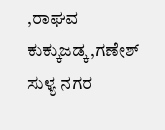,ರಾಘವ ಕುಕ್ಕುಜಡ್ಕ,ಗಣೇಶ್ ಸುಳ್ಯ ನಗರ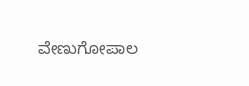ವೇಣುಗೋಪಾಲ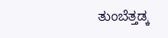ತುಂಬೆತ್ತಡ್ಕ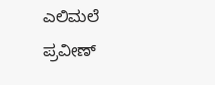ಎಲಿಮಲೆ
ಪ್ರವೀಣ್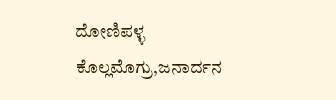ದೋಣಿಪಳ್ಳ ಕೊಲ್ಲಮೊಗ್ರು,ಜನಾರ್ದನ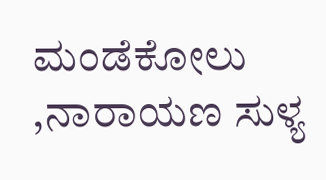ಮಂಡೆಕೋಲು ,ನಾರಾಯಣ ಸುಳ್ಯ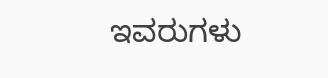ಇವರುಗಳು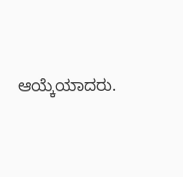ಆಯ್ಕೆಯಾದರು.